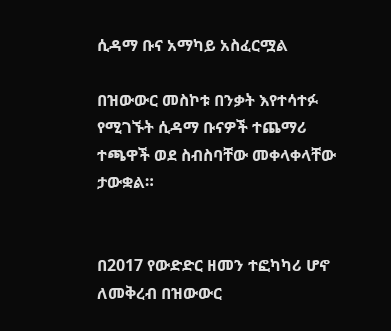ሲዳማ ቡና አማካይ አስፈርሟል

በዝውውር መስኮቱ በንቃት እየተሳተፉ የሚገኙት ሲዳማ ቡናዎች ተጨማሪ ተጫዋች ወደ ስብስባቸው መቀላቀላቸው ታውቋል።


በ2017 የውድድር ዘመን ተፎካካሪ ሆኖ ለመቅረብ በዝውውር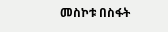መስኮቱ በስፋት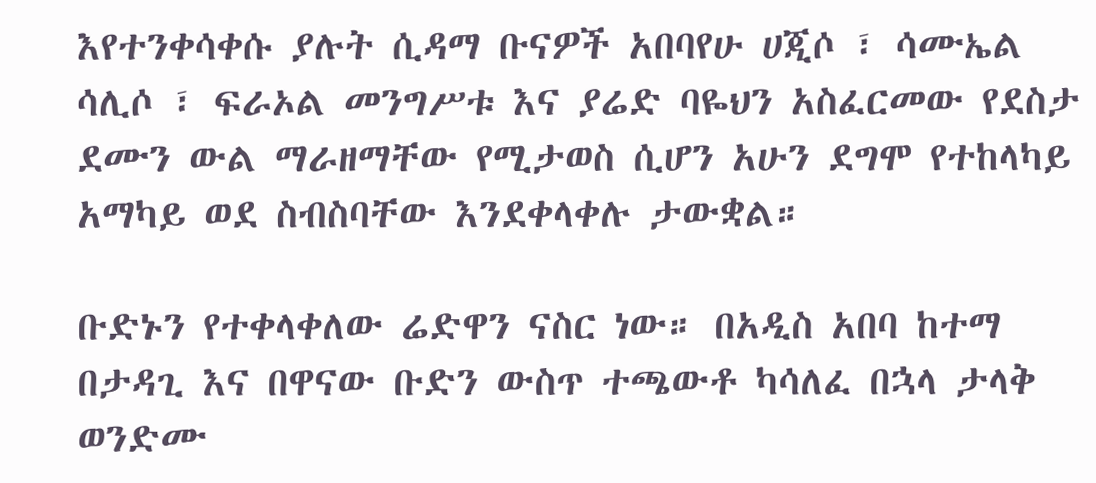እየተንቀሳቀሱ ያሉት ሲዳማ ቡናዎች አበባየሁ ሀጂሶ ፣ ሳሙኤል ሳሊሶ ፣ ፍራኦል መንግሥቱ እና ያሬድ ባዬህን አስፈርመው የደስታ ደሙን ውል ማራዘማቸው የሚታወስ ሲሆን አሁን ደግሞ የተከላካይ አማካይ ወደ ስብስባቸው እንደቀላቀሉ ታውቋል።

ቡድኑን የተቀላቀለው ሬድዋን ናስር ነው። በአዲስ አበባ ከተማ በታዳጊ እና በዋናው ቡድን ውስጥ ተጫውቶ ካሳለፈ በኋላ ታላቅ ወንድሙ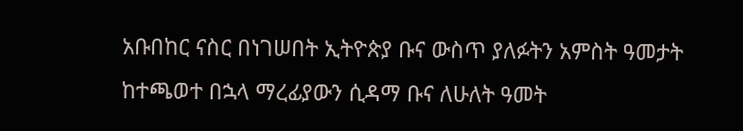አቡበከር ናስር በነገሠበት ኢትዮጵያ ቡና ውስጥ ያለፉትን አምስት ዓመታት ከተጫወተ በኋላ ማረፊያውን ሲዳማ ቡና ለሁለት ዓመት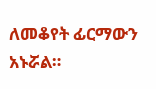ለመቆየት ፊርማውን አኑሯል።